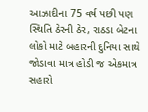આઝાદીના 75 વર્ષ પછી પણ સ્થિતિ ઠેરની ઠેર, રાઠડા બેટના લોકો માટે બહારની દુનિયા સાથે જોડાવા માત્ર હોડી જ એકમાત્ર સહારો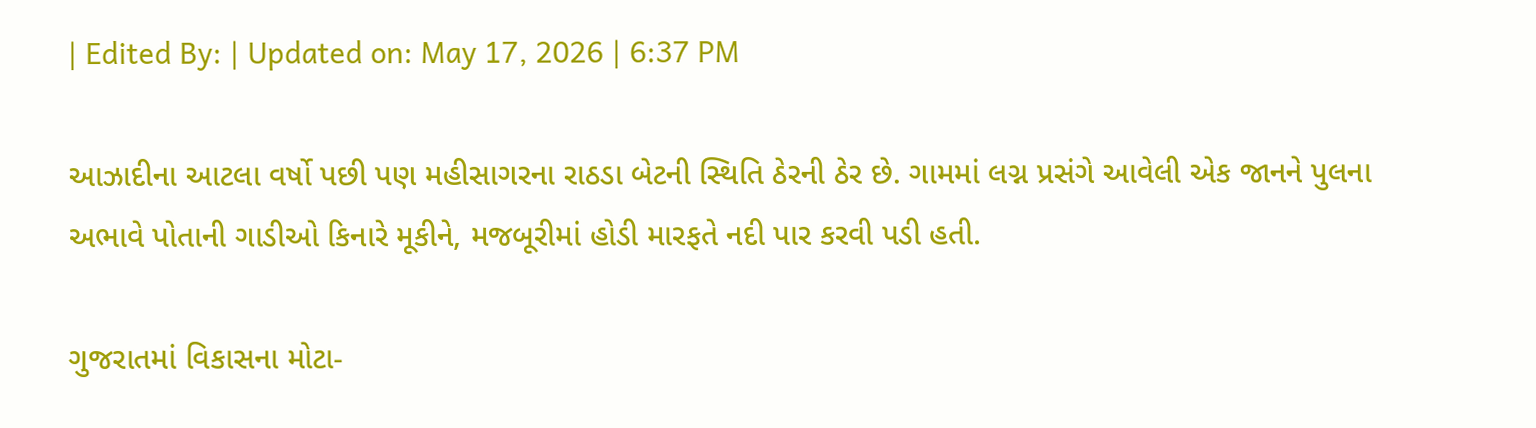| Edited By: | Updated on: May 17, 2026 | 6:37 PM

આઝાદીના આટલા વર્ષો પછી પણ મહીસાગરના રાઠડા બેટની સ્થિતિ ઠેરની ઠેર છે. ગામમાં લગ્ન પ્રસંગે આવેલી એક જાનને પુલના અભાવે પોતાની ગાડીઓ કિનારે મૂકીને, મજબૂરીમાં હોડી મારફતે નદી પાર કરવી પડી હતી.

ગુજરાતમાં વિકાસના મોટા-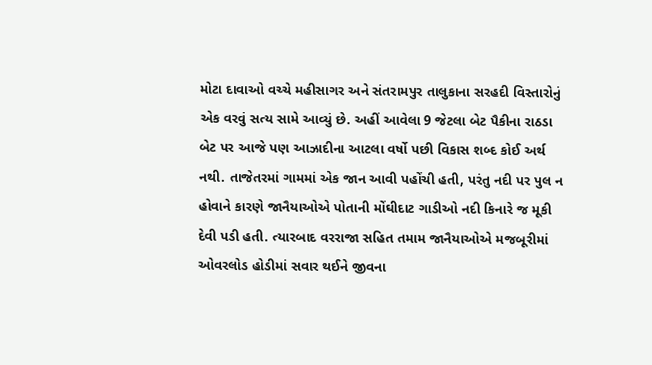મોટા દાવાઓ વચ્ચે મહીસાગર અને સંતરામપુર તાલુકાના સરહદી વિસ્તારોનું એક વરવું સત્ય સામે આવ્યું છે. અહીં આવેલા 9 જેટલા બેટ પૈકીના રાઠડા બેટ પર આજે પણ આઝાદીના આટલા વર્ષો પછી વિકાસ શબ્દ કોઈ અર્થ નથી. તાજેતરમાં ગામમાં એક જાન આવી પહોંચી હતી, પરંતુ નદી પર પુલ ન હોવાને કારણે જાનૈયાઓએ પોતાની મોંઘીદાટ ગાડીઓ નદી કિનારે જ મૂકી દેવી પડી હતી. ત્યારબાદ વરરાજા સહિત તમામ જાનૈયાઓએ મજબૂરીમાં ઓવરલોડ હોડીમાં સવાર થઈને જીવના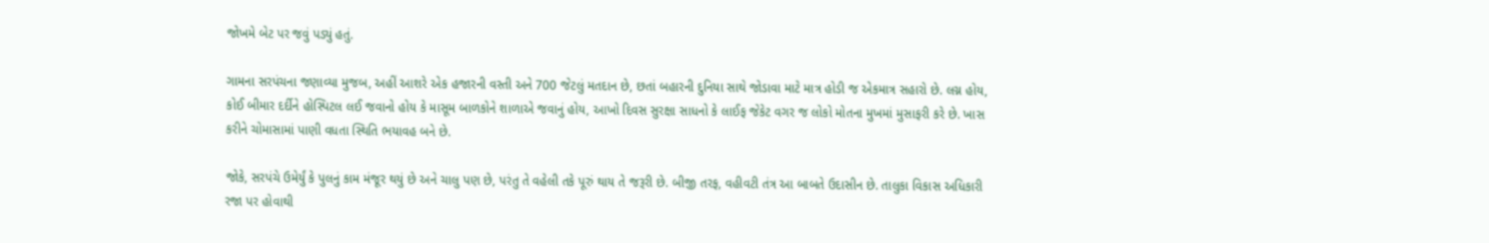જોખમે બેટ પર જવું પડ્યું હતું.

ગામના સરપંચના જણાવ્યા મુજબ, અહીં આશરે એક હજારની વસ્તી અને 700 જેટલું મતદાન છે, છતાં બહારની દુનિયા સાથે જોડાવા માટે માત્ર હોડી જ એકમાત્ર સહારો છે. લગ્ન હોય, કોઈ બીમાર દર્દીને હોસ્પિટલ લઈ જવાનો હોય કે માસૂમ બાળકોને શાળાએ જવાનું હોય, આખો દિવસ સુરક્ષા સાધનો કે લાઈફ જેકેટ વગર જ લોકો મોતના મુખમાં મુસાફરી કરે છે. ખાસ કરીને ચોમાસામાં પાણી વધતા સ્થિતિ ભયાવહ બને છે.

જોકે, સરપંચે ઉમેર્યું કે પુલનું કામ મંજૂર થયું છે અને ચાલુ પણ છે, પરંતુ તે વહેલી તકે પૂરું થાય તે જરૂરી છે. બીજી તરફ, વહીવટી તંત્ર આ બાબતે ઉદાસીન છે. તાલુકા વિકાસ અધિકારી રજા પર હોવાથી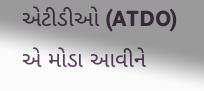એટીડીઓ (ATDO) એ મોડા આવીને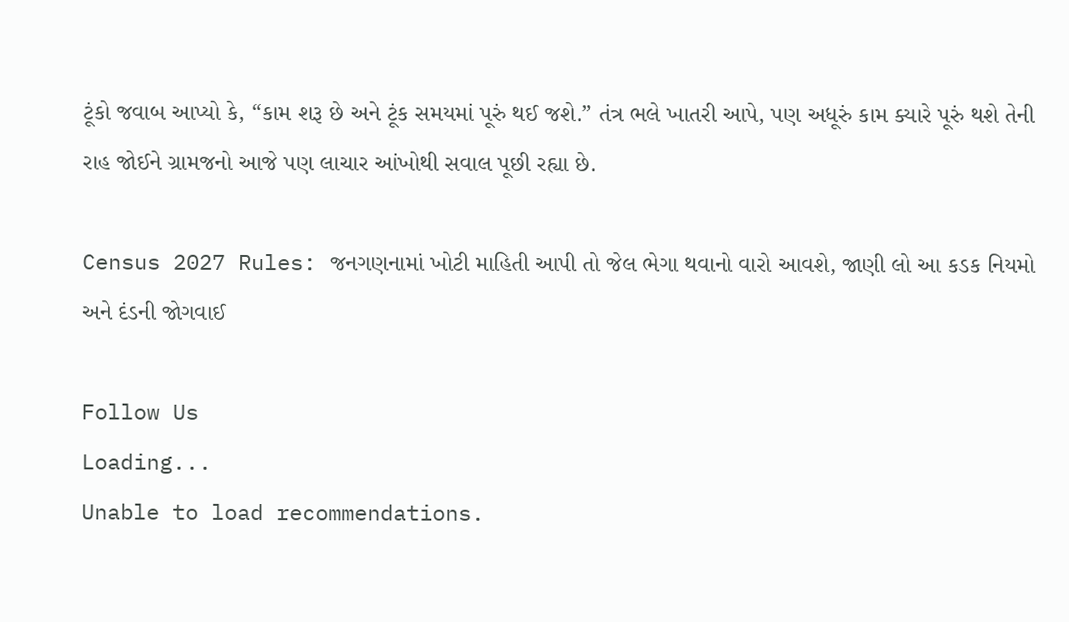ટૂંકો જવાબ આપ્યો કે, “કામ શરૂ છે અને ટૂંક સમયમાં પૂરું થઈ જશે.” તંત્ર ભલે ખાતરી આપે, પણ અધૂરું કામ ક્યારે પૂરું થશે તેની રાહ જોઈને ગ્રામજનો આજે પણ લાચાર આંખોથી સવાલ પૂછી રહ્યા છે.

Census 2027 Rules: જનગણનામાં ખોટી માહિતી આપી તો જેલ ભેગા થવાનો વારો આવશે, જાણી લો આ કડક નિયમો અને દંડની જોગવાઈ

Follow Us
Loading...
Unable to load recommendations.